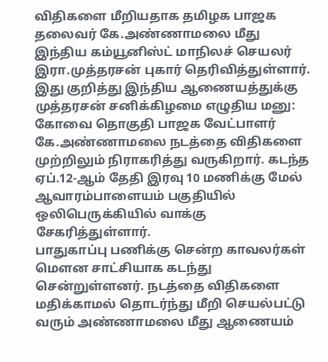விதிகளை மீறியதாக தமிழக பாஜக தலைவர் கே.அண்ணாமலை மீது இந்திய கம்யூனிஸ்ட் மாநிலச் செயலர் இரா.முத்தரசன் புகார் தெரிவித்துள்ளார்.
இது குறித்து இந்திய ஆணையத்துக்கு முத்தரசன் சனிக்கிழமை எழுதிய மனு:
கோவை தொகுதி பாஜக வேட்பாளர் கே.அண்ணாமலை நடத்தை விதிகளை முற்றிலும் நிராகரித்து வருகிறார். கடந்த ஏப்.12-ஆம் தேதி இரவு 10 மணிக்கு மேல் ஆவாரம்பாளையம் பகுதியில் ஒலிபெருக்கியில் வாக்கு சேகரித்துள்ளார்.
பாதுகாப்பு பணிக்கு சென்ற காவலர்கள் மௌன சாட்சியாக கடந்து சென்றுள்ளனர். நடத்தை விதிகளை மதிக்காமல் தொடர்ந்து மீறி செயல்பட்டு வரும் அண்ணாமலை மீது ஆணையம்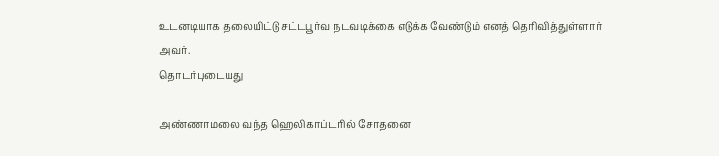உடனடியாக தலையிட்டு சட்டபூர்வ நடவடிக்கை எடுக்க வேண்டும் எனத் தெரிவித்துள்ளார் அவர்.
தொடர்புடையது

அண்ணாமலை வந்த ஹெலிகாப்டரில் சோதனை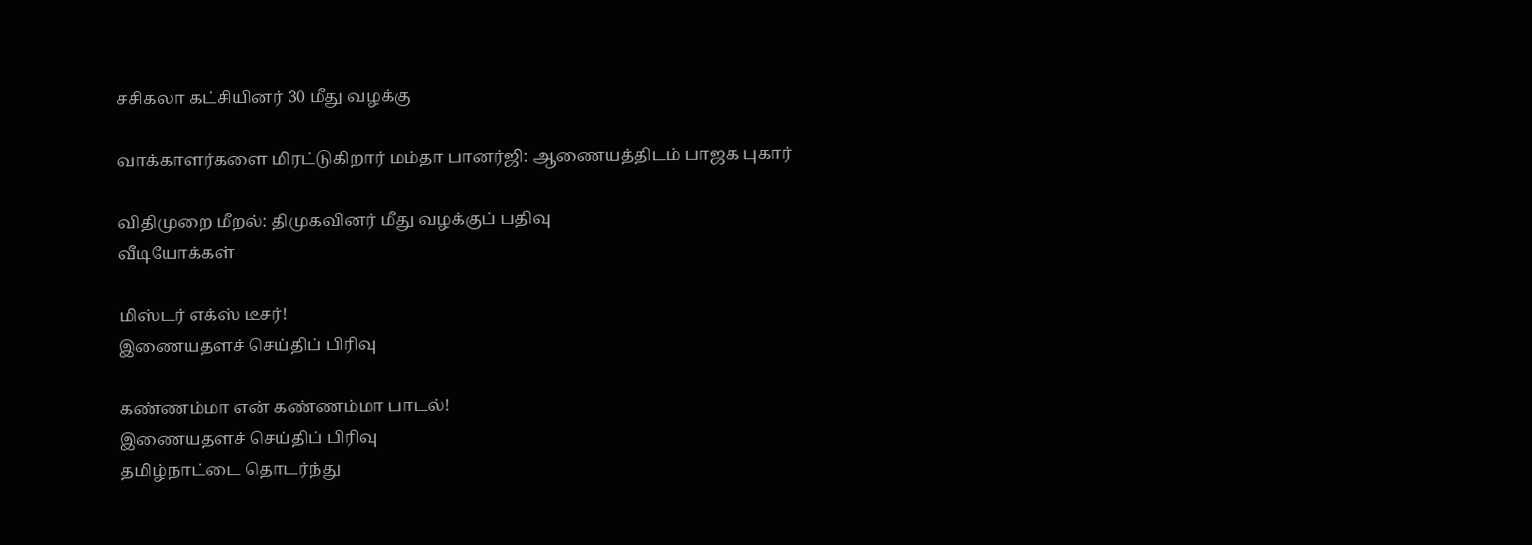சசிகலா கட்சியினர் 30 மீது வழக்கு

வாக்காளர்களை மிரட்டுகிறார் மம்தா பானர்ஜி: ஆணையத்திடம் பாஜக புகார்

விதிமுறை மீறல்: திமுகவினர் மீது வழக்குப் பதிவு
வீடியோக்கள்

மிஸ்டர் எக்ஸ் டீசர்!
இணையதளச் செய்திப் பிரிவு

கண்ணம்மா என் கண்ணம்மா பாடல்!
இணையதளச் செய்திப் பிரிவு
தமிழ்நாட்டை தொடர்ந்து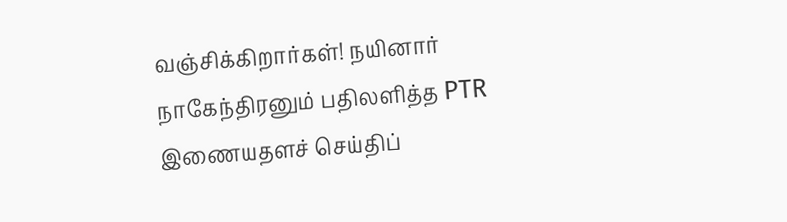வஞ்சிக்கிறார்கள்! நயினார் நாகேந்திரனும் பதிலளித்த PTR
இணையதளச் செய்திப்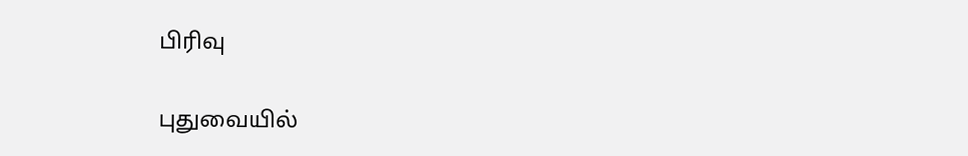பிரிவு

புதுவையில்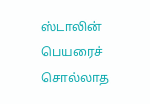ஸ்டாலின் பெயரைச் சொல்லாத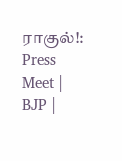ராகுல்!: Press Meet | BJP |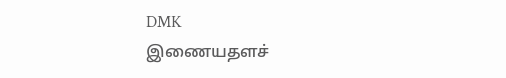DMK
இணையதளச்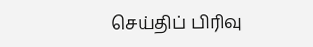செய்திப் பிரிவு